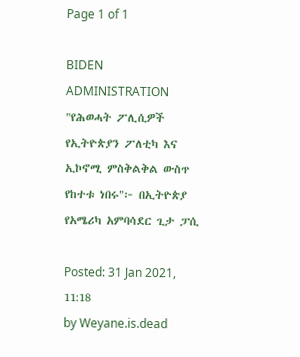Page 1 of 1

BIDEN ADMINISTRATION "የሕወሓት ፖሊሲዎች የኢትዮጵያን ፖለቲካ እና ኢኮኖሚ ምስቅልቅል ውስጥ የከተቱ ነበሩ"፦ በኢትዮጵያ የአሜሪካ አምባሳደር ጊታ ፓሲ

Posted: 31 Jan 2021, 11:18
by Weyane.is.dead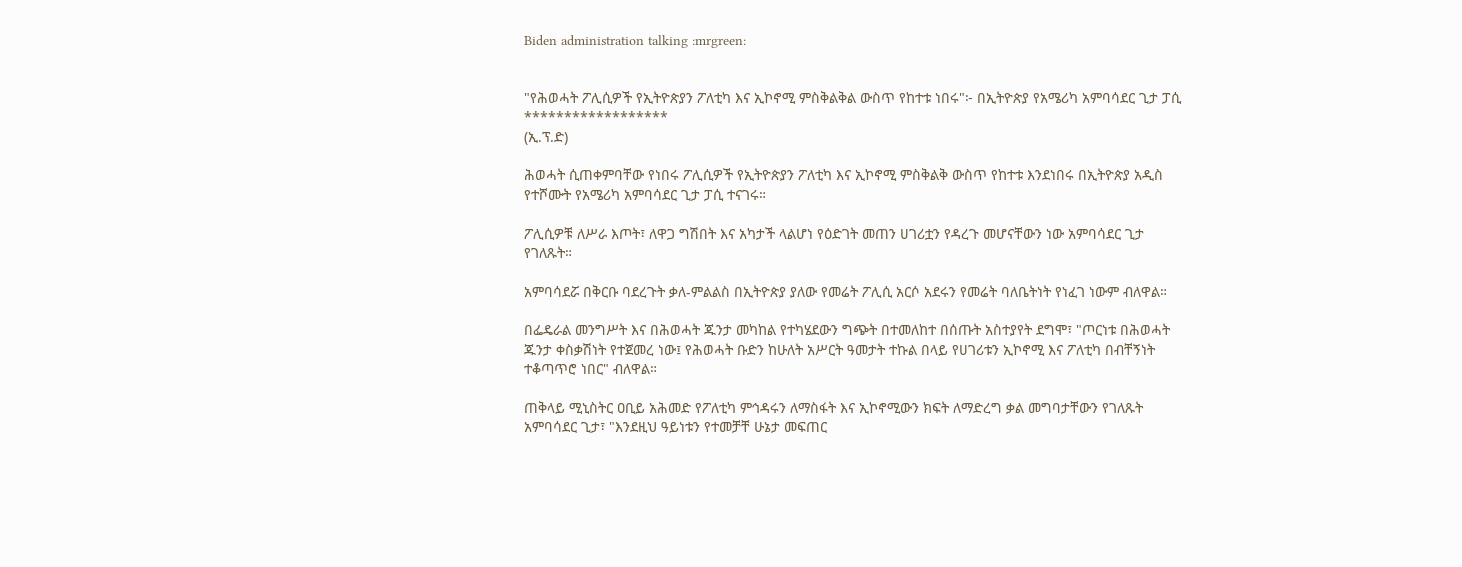Biden administration talking :mrgreen:


"የሕወሓት ፖሊሲዎች የኢትዮጵያን ፖለቲካ እና ኢኮኖሚ ምስቅልቅል ውስጥ የከተቱ ነበሩ"፦ በኢትዮጵያ የአሜሪካ አምባሳደር ጊታ ፓሲ
******************
(ኢ.ፕ.ድ)

ሕወሓት ሲጠቀምባቸው የነበሩ ፖሊሲዎች የኢትዮጵያን ፖለቲካ እና ኢኮኖሚ ምስቅልቅ ውስጥ የከተቱ እንደነበሩ በኢትዮጵያ አዲስ የተሾሙት የአሜሪካ አምባሳደር ጊታ ፓሲ ተናገሩ።

ፖሊሲዎቹ ለሥራ እጦት፣ ለዋጋ ግሽበት እና አካታች ላልሆነ የዕድገት መጠን ሀገሪቷን የዳረጉ መሆናቸውን ነው አምባሳደር ጊታ የገለጹት።

አምባሳደሯ በቅርቡ ባደረጉት ቃለ-ምልልስ በኢትዮጵያ ያለው የመሬት ፖሊሲ አርሶ አደሩን የመሬት ባለቤትነት የነፈገ ነውም ብለዋል።

በፌዴራል መንግሥት እና በሕወሓት ጁንታ መካከል የተካሄደውን ግጭት በተመለከተ በሰጡት አስተያየት ደግሞ፣ "ጦርነቱ በሕወሓት ጁንታ ቀስቃሽነት የተጀመረ ነው፤ የሕወሓት ቡድን ከሁለት አሥርት ዓመታት ተኩል በላይ የሀገሪቱን ኢኮኖሚ እና ፖለቲካ በብቸኝነት ተቆጣጥሮ ነበር" ብለዋል።

ጠቅላይ ሚኒስትር ዐቢይ አሕመድ የፖለቲካ ምኅዳሩን ለማስፋት እና ኢኮኖሚውን ክፍት ለማድረግ ቃል መግባታቸውን የገለጹት አምባሳደር ጊታ፣ "እንደዚህ ዓይነቱን የተመቻቸ ሁኔታ መፍጠር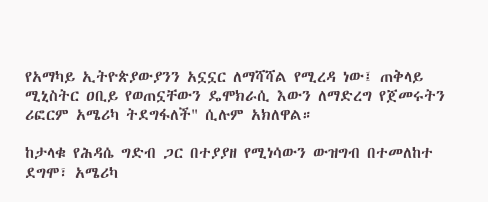የአማካይ ኢትዮጵያውያንን አኗኗር ለማሻሻል የሚረዳ ነው፤ ጠቅላይ ሚኒስትር ዐቢይ የወጠኗቸውን ዴሞክራሲ እውን ለማድረግ የጀመሩትን ሪፎርም አሜሪካ ትደግፋለች" ሲሉም አክለዋል።

ከታላቁ የሕዳሴ ግድብ ጋር በተያያዘ የሚነሳውን ውዝግብ በተመለከተ ደግሞ፣ አሜሪካ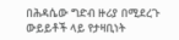በሕዳሴው ግድብ ዙሪያ በሚደረጉ ውይይቶች ላይ የታዛቢነት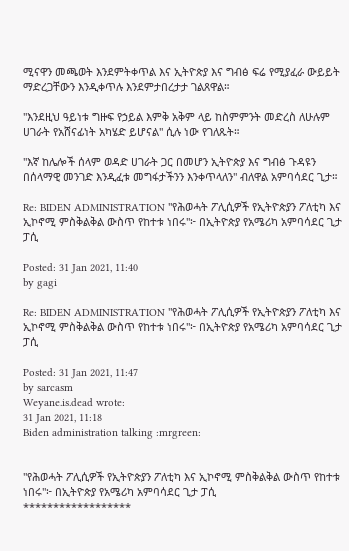ሚናዋን መጫወት እንደምትቀጥል እና ኢትዮጵያ እና ግብፅ ፍሬ የሚያፈራ ውይይት ማድረጋቸውን እንዲቀጥሉ እንደምታበረታታ ገልጸዋል።

"እንደዚህ ዓይነቱ ግዙፍ የኃይል እምቅ አቅም ላይ ከስምምንት መድረስ ለሁሉም ሀገራት የአሸናፊነት አካሄድ ይሆናል" ሲሉ ነው የገለጹት።

"እኛ ከሌሎች ሰላም ወዳድ ሀገራት ጋር በመሆን ኢትዮጵያ እና ግብፅ ጉዳዩን በሰላማዊ መንገድ እንዲፈቱ መግፋታችንን እንቀጥላለን" ብለዋል አምባሳደር ጊታ።

Re: BIDEN ADMINISTRATION "የሕወሓት ፖሊሲዎች የኢትዮጵያን ፖለቲካ እና ኢኮኖሚ ምስቅልቅል ውስጥ የከተቱ ነበሩ"፦ በኢትዮጵያ የአሜሪካ አምባሳደር ጊታ ፓሲ

Posted: 31 Jan 2021, 11:40
by gagi

Re: BIDEN ADMINISTRATION "የሕወሓት ፖሊሲዎች የኢትዮጵያን ፖለቲካ እና ኢኮኖሚ ምስቅልቅል ውስጥ የከተቱ ነበሩ"፦ በኢትዮጵያ የአሜሪካ አምባሳደር ጊታ ፓሲ

Posted: 31 Jan 2021, 11:47
by sarcasm
Weyane.is.dead wrote:
31 Jan 2021, 11:18
Biden administration talking :mrgreen:


"የሕወሓት ፖሊሲዎች የኢትዮጵያን ፖለቲካ እና ኢኮኖሚ ምስቅልቅል ውስጥ የከተቱ ነበሩ"፦ በኢትዮጵያ የአሜሪካ አምባሳደር ጊታ ፓሲ
******************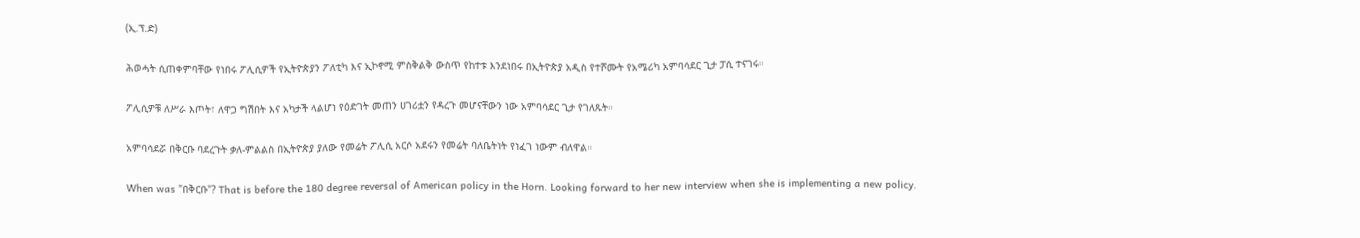(ኢ.ፕ.ድ)

ሕወሓት ሲጠቀምባቸው የነበሩ ፖሊሲዎች የኢትዮጵያን ፖለቲካ እና ኢኮኖሚ ምስቅልቅ ውስጥ የከተቱ እንደነበሩ በኢትዮጵያ አዲስ የተሾሙት የአሜሪካ አምባሳደር ጊታ ፓሲ ተናገሩ።

ፖሊሲዎቹ ለሥራ እጦት፣ ለዋጋ ግሽበት እና አካታች ላልሆነ የዕድገት መጠን ሀገሪቷን የዳረጉ መሆናቸውን ነው አምባሳደር ጊታ የገለጹት።

አምባሳደሯ በቅርቡ ባደረጉት ቃለ-ምልልስ በኢትዮጵያ ያለው የመሬት ፖሊሲ አርሶ አደሩን የመሬት ባለቤትነት የነፈገ ነውም ብለዋል።

When was "በቅርቡ"? That is before the 180 degree reversal of American policy in the Horn. Looking forward to her new interview when she is implementing a new policy.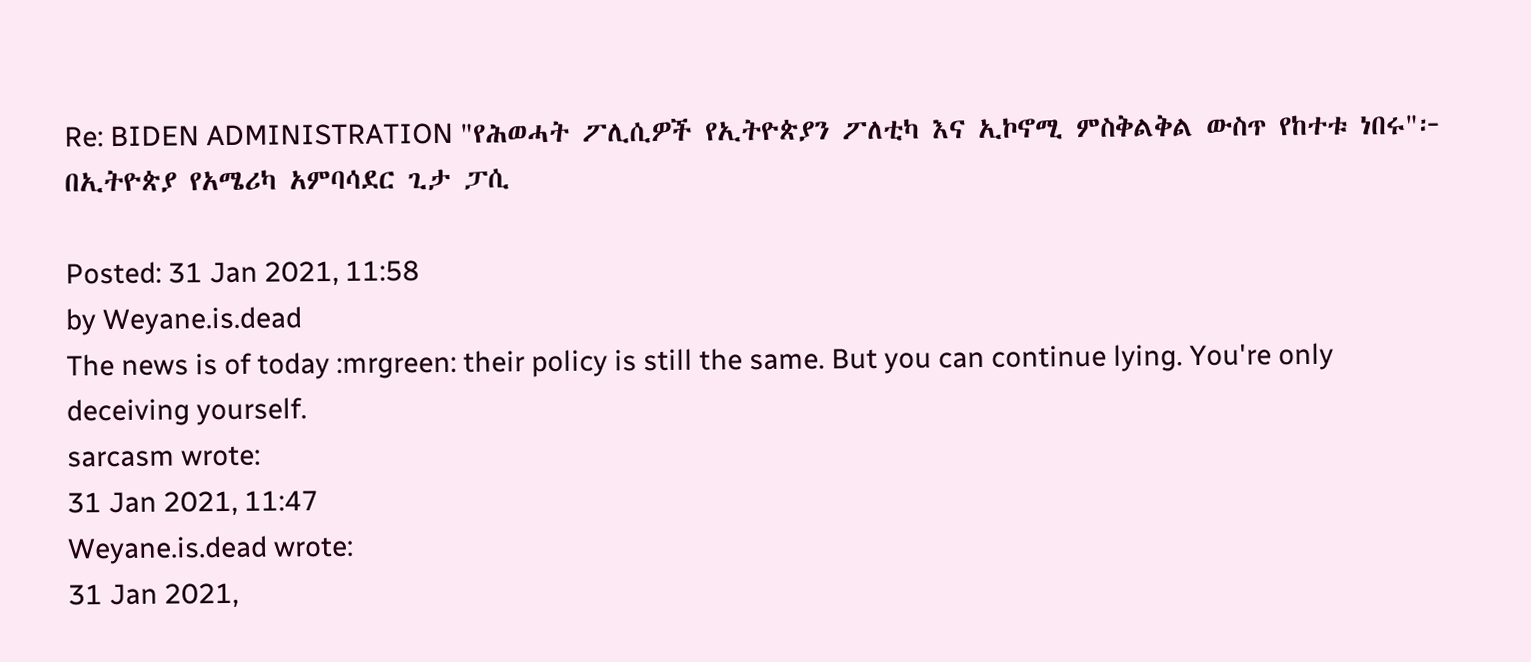Re: BIDEN ADMINISTRATION "የሕወሓት ፖሊሲዎች የኢትዮጵያን ፖለቲካ እና ኢኮኖሚ ምስቅልቅል ውስጥ የከተቱ ነበሩ"፦ በኢትዮጵያ የአሜሪካ አምባሳደር ጊታ ፓሲ

Posted: 31 Jan 2021, 11:58
by Weyane.is.dead
The news is of today :mrgreen: their policy is still the same. But you can continue lying. You're only deceiving yourself.
sarcasm wrote:
31 Jan 2021, 11:47
Weyane.is.dead wrote:
31 Jan 2021,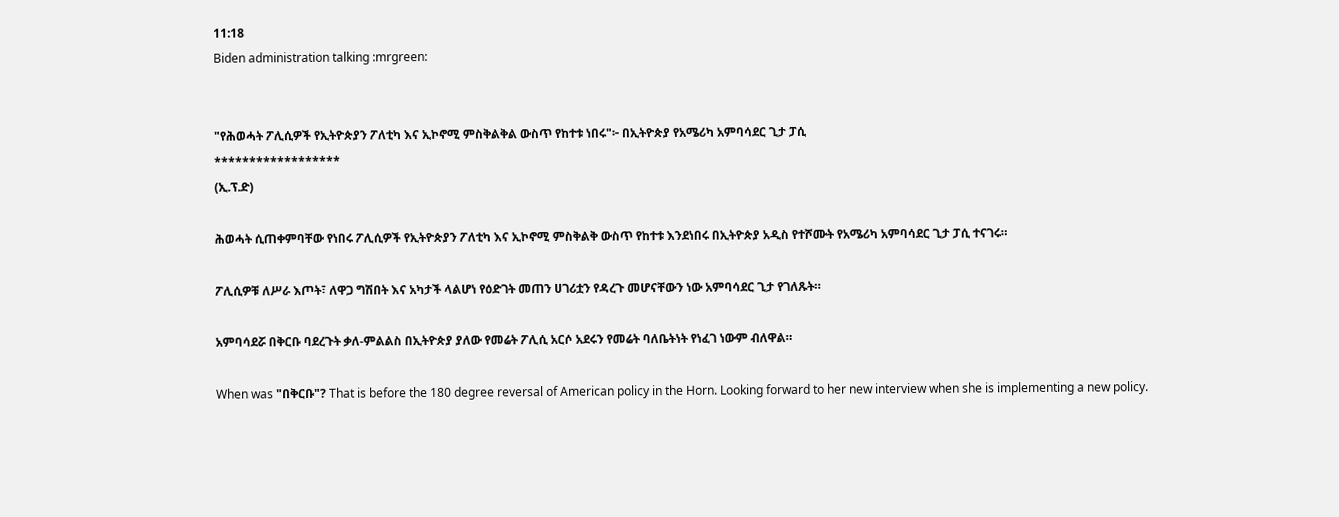11:18
Biden administration talking :mrgreen:


"የሕወሓት ፖሊሲዎች የኢትዮጵያን ፖለቲካ እና ኢኮኖሚ ምስቅልቅል ውስጥ የከተቱ ነበሩ"፦ በኢትዮጵያ የአሜሪካ አምባሳደር ጊታ ፓሲ
******************
(ኢ.ፕ.ድ)

ሕወሓት ሲጠቀምባቸው የነበሩ ፖሊሲዎች የኢትዮጵያን ፖለቲካ እና ኢኮኖሚ ምስቅልቅ ውስጥ የከተቱ እንደነበሩ በኢትዮጵያ አዲስ የተሾሙት የአሜሪካ አምባሳደር ጊታ ፓሲ ተናገሩ።

ፖሊሲዎቹ ለሥራ እጦት፣ ለዋጋ ግሽበት እና አካታች ላልሆነ የዕድገት መጠን ሀገሪቷን የዳረጉ መሆናቸውን ነው አምባሳደር ጊታ የገለጹት።

አምባሳደሯ በቅርቡ ባደረጉት ቃለ-ምልልስ በኢትዮጵያ ያለው የመሬት ፖሊሲ አርሶ አደሩን የመሬት ባለቤትነት የነፈገ ነውም ብለዋል።

When was "በቅርቡ"? That is before the 180 degree reversal of American policy in the Horn. Looking forward to her new interview when she is implementing a new policy.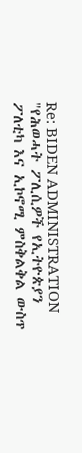Re: BIDEN ADMINISTRATION "የሕወሓት ፖሊሲዎች የኢትዮጵያን ፖለቲካ እና ኢኮኖሚ ምስቅልቅል ውስጥ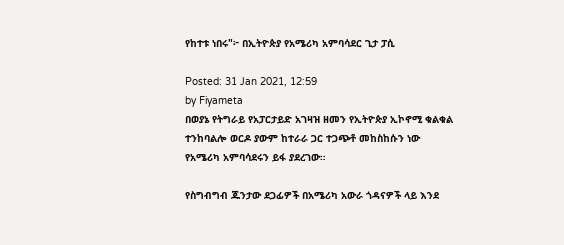የከተቱ ነበሩ"፦ በኢትዮጵያ የአሜሪካ አምባሳደር ጊታ ፓሲ

Posted: 31 Jan 2021, 12:59
by Fiyameta
በወያኔ የትግራይ የአፓርታይድ አገዛዝ ዘመን የኢትዮጵያ ኢኮኖሚ ቁልቁል ተንከባልሎ ወርዶ ያውም ከተራራ ጋር ተጋጭቶ መከስከሱን ነው የአሜሪካ አምባሳደሩን ይፋ ያደረገው።

የስግብግብ ጁንታው ደጋፊዎች በአሜሪካ አውራ ጎዳናዎች ላይ እንደ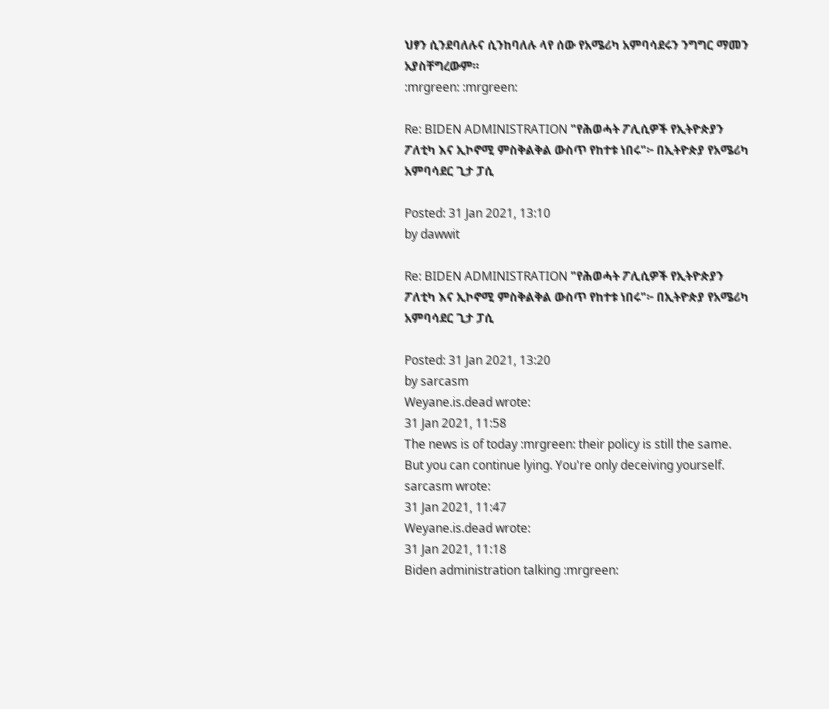ህፃን ሲንደባለሉና ሲንከባለሉ ላየ ሰው የአሜሪካ አምባሳደሩን ንግግር ማመን አያስቸግረውም።
:mrgreen: :mrgreen:

Re: BIDEN ADMINISTRATION "የሕወሓት ፖሊሲዎች የኢትዮጵያን ፖለቲካ እና ኢኮኖሚ ምስቅልቅል ውስጥ የከተቱ ነበሩ"፦ በኢትዮጵያ የአሜሪካ አምባሳደር ጊታ ፓሲ

Posted: 31 Jan 2021, 13:10
by dawwit

Re: BIDEN ADMINISTRATION "የሕወሓት ፖሊሲዎች የኢትዮጵያን ፖለቲካ እና ኢኮኖሚ ምስቅልቅል ውስጥ የከተቱ ነበሩ"፦ በኢትዮጵያ የአሜሪካ አምባሳደር ጊታ ፓሲ

Posted: 31 Jan 2021, 13:20
by sarcasm
Weyane.is.dead wrote:
31 Jan 2021, 11:58
The news is of today :mrgreen: their policy is still the same. But you can continue lying. You're only deceiving yourself.
sarcasm wrote:
31 Jan 2021, 11:47
Weyane.is.dead wrote:
31 Jan 2021, 11:18
Biden administration talking :mrgreen: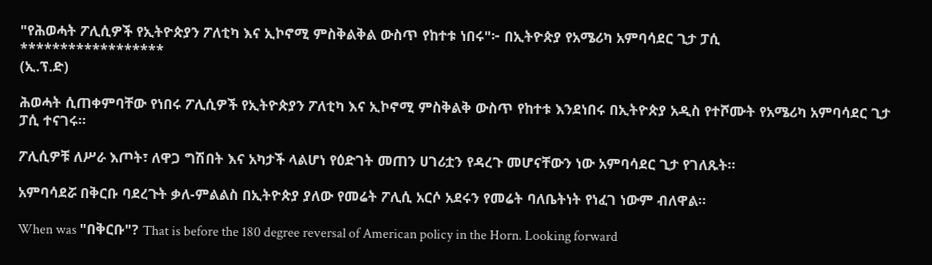"የሕወሓት ፖሊሲዎች የኢትዮጵያን ፖለቲካ እና ኢኮኖሚ ምስቅልቅል ውስጥ የከተቱ ነበሩ"፦ በኢትዮጵያ የአሜሪካ አምባሳደር ጊታ ፓሲ
******************
(ኢ.ፕ.ድ)

ሕወሓት ሲጠቀምባቸው የነበሩ ፖሊሲዎች የኢትዮጵያን ፖለቲካ እና ኢኮኖሚ ምስቅልቅ ውስጥ የከተቱ እንደነበሩ በኢትዮጵያ አዲስ የተሾሙት የአሜሪካ አምባሳደር ጊታ ፓሲ ተናገሩ።

ፖሊሲዎቹ ለሥራ እጦት፣ ለዋጋ ግሽበት እና አካታች ላልሆነ የዕድገት መጠን ሀገሪቷን የዳረጉ መሆናቸውን ነው አምባሳደር ጊታ የገለጹት።

አምባሳደሯ በቅርቡ ባደረጉት ቃለ-ምልልስ በኢትዮጵያ ያለው የመሬት ፖሊሲ አርሶ አደሩን የመሬት ባለቤትነት የነፈገ ነውም ብለዋል።

When was "በቅርቡ"? That is before the 180 degree reversal of American policy in the Horn. Looking forward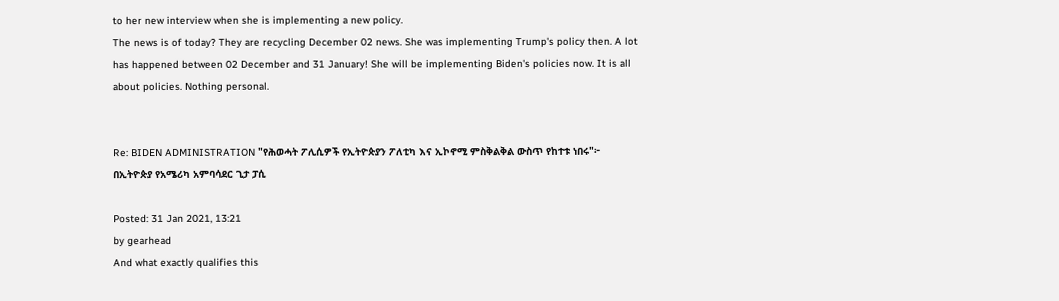to her new interview when she is implementing a new policy.
The news is of today? They are recycling December 02 news. She was implementing Trump's policy then. A lot has happened between 02 December and 31 January! She will be implementing Biden's policies now. It is all about policies. Nothing personal.


Re: BIDEN ADMINISTRATION "የሕወሓት ፖሊሲዎች የኢትዮጵያን ፖለቲካ እና ኢኮኖሚ ምስቅልቅል ውስጥ የከተቱ ነበሩ"፦ በኢትዮጵያ የአሜሪካ አምባሳደር ጊታ ፓሲ

Posted: 31 Jan 2021, 13:21
by gearhead
And what exactly qualifies this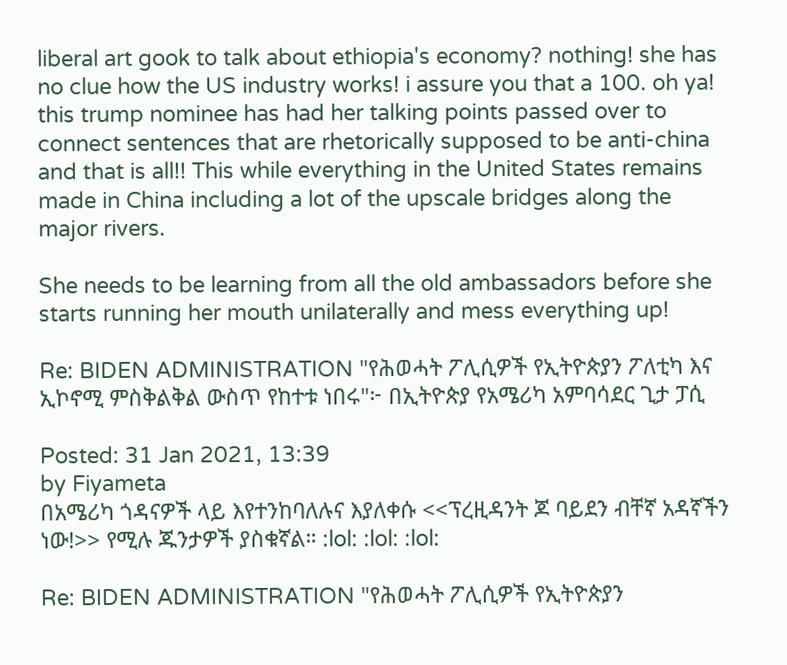liberal art gook to talk about ethiopia's economy? nothing! she has no clue how the US industry works! i assure you that a 100. oh ya! this trump nominee has had her talking points passed over to connect sentences that are rhetorically supposed to be anti-china and that is all!! This while everything in the United States remains made in China including a lot of the upscale bridges along the major rivers.

She needs to be learning from all the old ambassadors before she starts running her mouth unilaterally and mess everything up!

Re: BIDEN ADMINISTRATION "የሕወሓት ፖሊሲዎች የኢትዮጵያን ፖለቲካ እና ኢኮኖሚ ምስቅልቅል ውስጥ የከተቱ ነበሩ"፦ በኢትዮጵያ የአሜሪካ አምባሳደር ጊታ ፓሲ

Posted: 31 Jan 2021, 13:39
by Fiyameta
በአሜሪካ ጎዳናዎች ላይ እየተንከባለሉና እያለቀሱ <<ፕረዚዳንት ጆ ባይደን ብቸኛ አዳኛችን ነው!>> የሚሉ ጁንታዎች ያስቁኛል። :lol: :lol: :lol:

Re: BIDEN ADMINISTRATION "የሕወሓት ፖሊሲዎች የኢትዮጵያን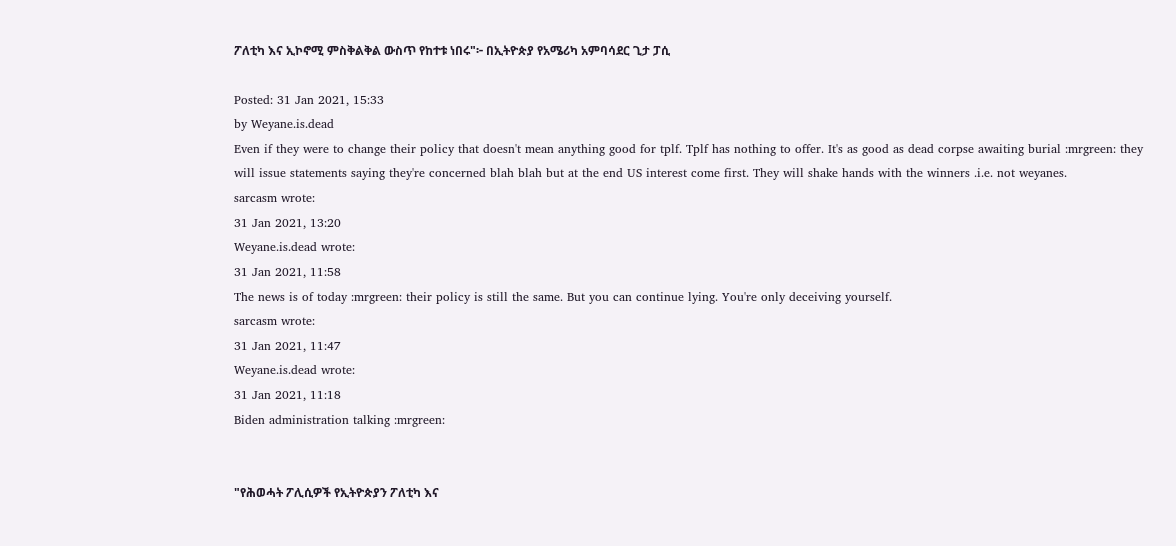ፖለቲካ እና ኢኮኖሚ ምስቅልቅል ውስጥ የከተቱ ነበሩ"፦ በኢትዮጵያ የአሜሪካ አምባሳደር ጊታ ፓሲ

Posted: 31 Jan 2021, 15:33
by Weyane.is.dead
Even if they were to change their policy that doesn't mean anything good for tplf. Tplf has nothing to offer. It's as good as dead corpse awaiting burial :mrgreen: they will issue statements saying they're concerned blah blah but at the end US interest come first. They will shake hands with the winners .i.e. not weyanes.
sarcasm wrote:
31 Jan 2021, 13:20
Weyane.is.dead wrote:
31 Jan 2021, 11:58
The news is of today :mrgreen: their policy is still the same. But you can continue lying. You're only deceiving yourself.
sarcasm wrote:
31 Jan 2021, 11:47
Weyane.is.dead wrote:
31 Jan 2021, 11:18
Biden administration talking :mrgreen:


"የሕወሓት ፖሊሲዎች የኢትዮጵያን ፖለቲካ እና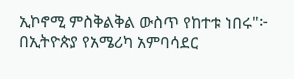ኢኮኖሚ ምስቅልቅል ውስጥ የከተቱ ነበሩ"፦ በኢትዮጵያ የአሜሪካ አምባሳደር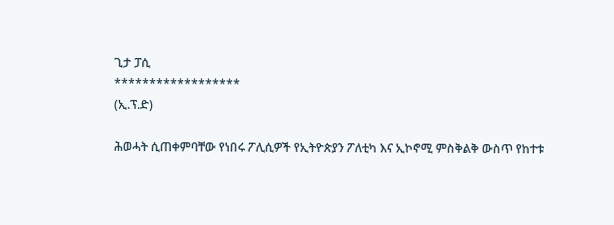ጊታ ፓሲ
******************
(ኢ.ፕ.ድ)

ሕወሓት ሲጠቀምባቸው የነበሩ ፖሊሲዎች የኢትዮጵያን ፖለቲካ እና ኢኮኖሚ ምስቅልቅ ውስጥ የከተቱ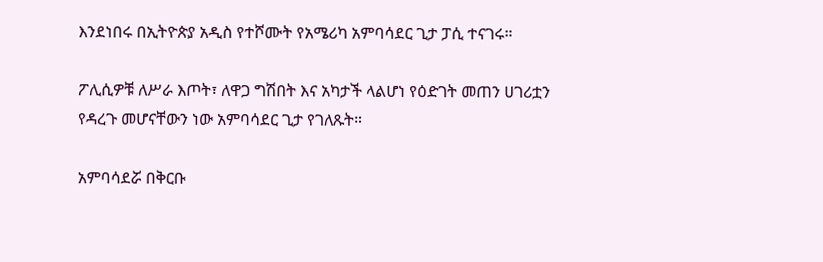እንደነበሩ በኢትዮጵያ አዲስ የተሾሙት የአሜሪካ አምባሳደር ጊታ ፓሲ ተናገሩ።

ፖሊሲዎቹ ለሥራ እጦት፣ ለዋጋ ግሽበት እና አካታች ላልሆነ የዕድገት መጠን ሀገሪቷን የዳረጉ መሆናቸውን ነው አምባሳደር ጊታ የገለጹት።

አምባሳደሯ በቅርቡ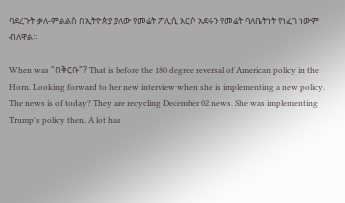ባደረጉት ቃለ-ምልልስ በኢትዮጵያ ያለው የመሬት ፖሊሲ አርሶ አደሩን የመሬት ባለቤትነት የነፈገ ነውም ብለዋል።

When was "በቅርቡ"? That is before the 180 degree reversal of American policy in the Horn. Looking forward to her new interview when she is implementing a new policy.
The news is of today? They are recycling December 02 news. She was implementing Trump's policy then. A lot has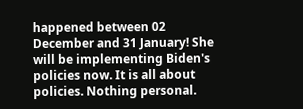happened between 02 December and 31 January! She will be implementing Biden's policies now. It is all about policies. Nothing personal.